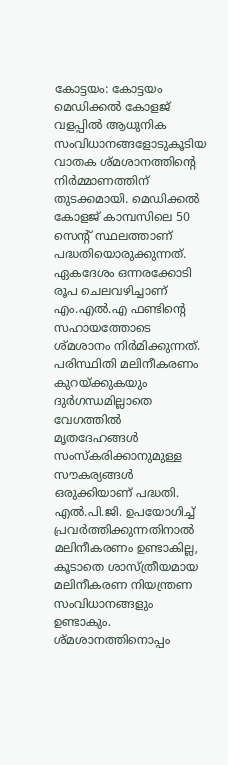കോട്ടയം: കോട്ടയം മെഡിക്കൽ കോളജ് വളപ്പിൽ ആധുനിക സംവിധാനങ്ങളോടുകൂടിയ വാതക ശ്മശാനത്തിന്റെ നിർമ്മാണത്തിന് തുടക്കമായി. മെഡിക്കൽ കോളജ് കാമ്പസിലെ 50 സെന്റ് സ്ഥലത്താണ് പദ്ധതിയൊരുക്കുന്നത്. ഏകദേശം ഒന്നരക്കോടി രൂപ ചെലവഴിച്ചാണ് എം.എൽ.എ ഫണ്ടിന്റെ സഹായത്തോടെ ശ്മശാനം നിർമിക്കുന്നത്.
പരിസ്ഥിതി മലിനീകരണം കുറയ്ക്കുകയും ദുർഗന്ധമില്ലാതെ വേഗത്തിൽ മൃതദേഹങ്ങൾ സംസ്കരിക്കാനുമുള്ള സൗകര്യങ്ങൾ ഒരുക്കിയാണ് പദ്ധതി. എൽ.പി.ജി. ഉപയോഗിച്ച് പ്രവർത്തിക്കുന്നതിനാൽ മലിനീകരണം ഉണ്ടാകില്ല, കൂടാതെ ശാസ്ത്രീയമായ മലിനീകരണ നിയന്ത്രണ സംവിധാനങ്ങളും ഉണ്ടാകും.
ശ്മശാനത്തിനൊപ്പം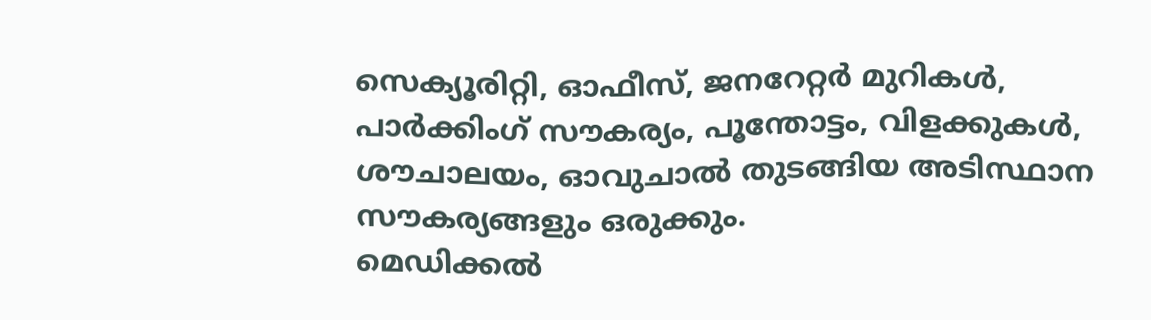സെക്യൂരിറ്റി, ഓഫീസ്, ജനറേറ്റർ മുറികൾ, പാർക്കിംഗ് സൗകര്യം, പൂന്തോട്ടം, വിളക്കുകൾ, ശൗചാലയം, ഓവുചാൽ തുടങ്ങിയ അടിസ്ഥാന സൗകര്യങ്ങളും ഒരുക്കും.
മെഡിക്കൽ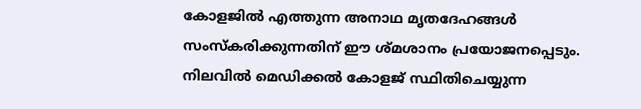കോളജിൽ എത്തുന്ന അനാഥ മൃതദേഹങ്ങൾ സംസ്കരിക്കുന്നതിന് ഈ ശ്മശാനം പ്രയോജനപ്പെടും. നിലവിൽ മെഡിക്കൽ കോളജ് സ്ഥിതിചെയ്യുന്ന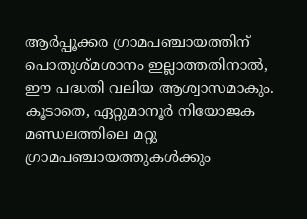ആർപ്പൂക്കര ഗ്രാമപഞ്ചായത്തിന് പൊതുശ്മശാനം ഇല്ലാത്തതിനാൽ, ഈ പദ്ധതി വലിയ ആശ്വാസമാകും. കൂടാതെ, ഏറ്റുമാനൂർ നിയോജക മണ്ഡലത്തിലെ മറ്റു ഗ്രാമപഞ്ചായത്തുകൾക്കും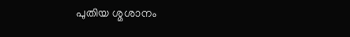പുതിയ ശ്മശാനം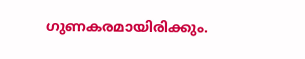ഗുണകരമായിരിക്കും.